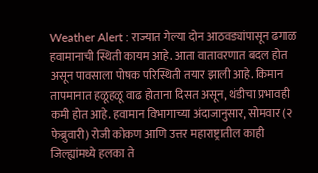Weather Alert : राज्यात गेल्या दोन आठवड्यांपासून ढगाळ हवामानाची स्थिती कायम आहे. आता वातावरणात बदल होत असून पावसाला पोषक परिस्थिती तयार झाली आहे. किमान तापमानात हळूहळू वाढ होताना दिसत असून, थंडीचा प्रभावही कमी होत आहे. हवामान विभागाच्या अंदाजानुसार, सोमवार (२ फेब्रुवारी) रोजी कोकण आणि उत्तर महाराष्ट्रातील काही जिल्ह्यांमध्ये हलका ते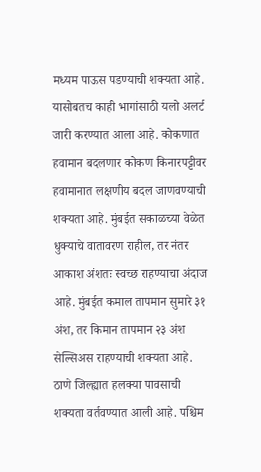मध्यम पाऊस पडण्याची शक्यता आहे. यासोबतच काही भागांसाठी यलो अलर्ट जारी करण्यात आला आहे. कोकणात हवामान बदलणार कोकण किनारपट्टीवर हवामानात लक्षणीय बदल जाणवण्याची शक्यता आहे. मुंबईत सकाळच्या वेळेत धुक्याचे वातावरण राहील, तर नंतर आकाश अंशतः स्वच्छ राहण्याचा अंदाज आहे. मुंबईत कमाल तापमान सुमारे ३१ अंश, तर किमान तापमान २३ अंश सेल्सिअस राहण्याची शक्यता आहे. ठाणे जिल्ह्यात हलक्या पावसाची शक्यता वर्तवण्यात आली आहे. पश्चिम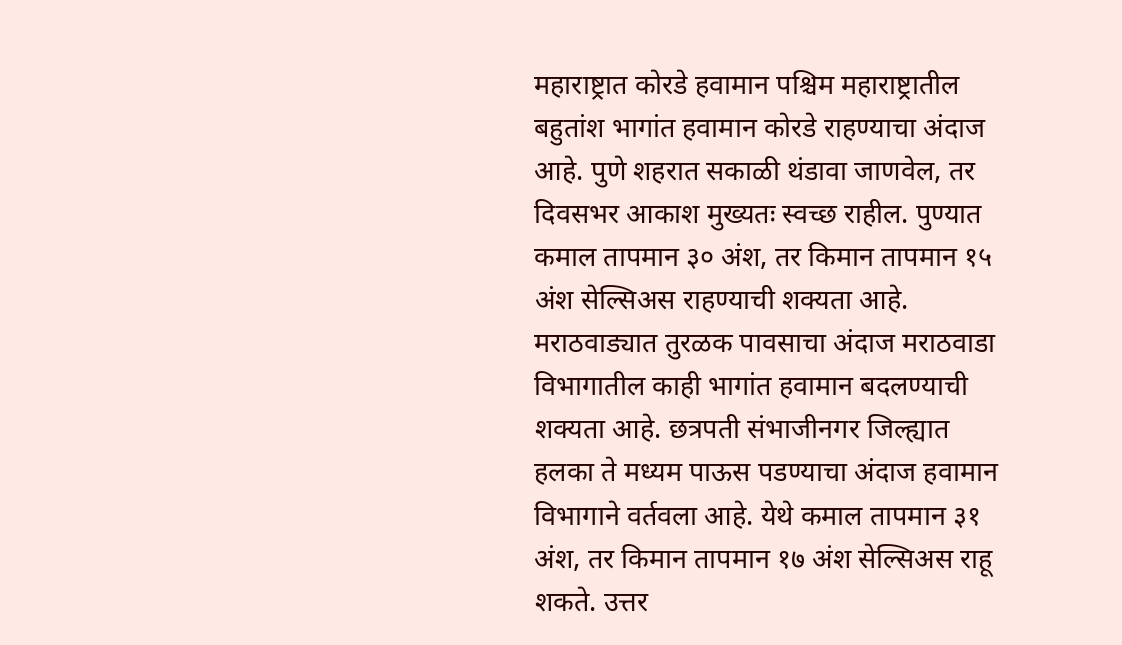महाराष्ट्रात कोरडे हवामान पश्चिम महाराष्ट्रातील बहुतांश भागांत हवामान कोरडे राहण्याचा अंदाज आहे. पुणे शहरात सकाळी थंडावा जाणवेल, तर दिवसभर आकाश मुख्यतः स्वच्छ राहील. पुण्यात कमाल तापमान ३० अंश, तर किमान तापमान १५ अंश सेल्सिअस राहण्याची शक्यता आहे. मराठवाड्यात तुरळक पावसाचा अंदाज मराठवाडा विभागातील काही भागांत हवामान बदलण्याची शक्यता आहे. छत्रपती संभाजीनगर जिल्ह्यात हलका ते मध्यम पाऊस पडण्याचा अंदाज हवामान विभागाने वर्तवला आहे. येथे कमाल तापमान ३१ अंश, तर किमान तापमान १७ अंश सेल्सिअस राहू शकते. उत्तर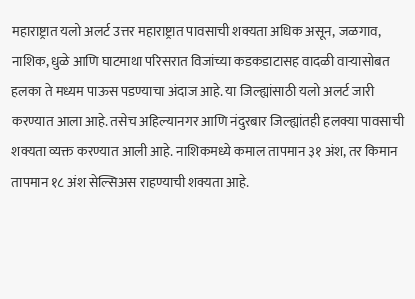महाराष्ट्रात यलो अलर्ट उत्तर महाराष्ट्रात पावसाची शक्यता अधिक असून, जळगाव, नाशिक, धुळे आणि घाटमाथा परिसरात विजांच्या कडकडाटासह वादळी वाऱ्यासोबत हलका ते मध्यम पाऊस पडण्याचा अंदाज आहे. या जिल्ह्यांसाठी यलो अलर्ट जारी करण्यात आला आहे. तसेच अहिल्यानगर आणि नंदुरबार जिल्ह्यांतही हलक्या पावसाची शक्यता व्यक्त करण्यात आली आहे. नाशिकमध्ये कमाल तापमान ३१ अंश, तर किमान तापमान १८ अंश सेल्सिअस राहण्याची शक्यता आहे.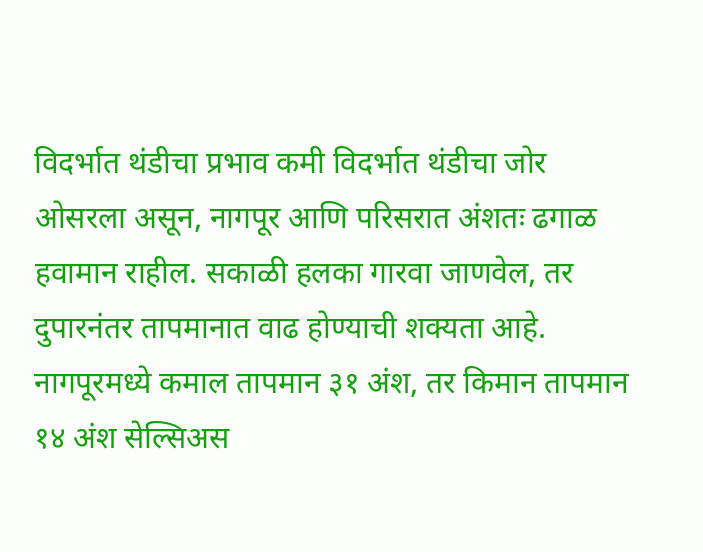विदर्भात थंडीचा प्रभाव कमी विदर्भात थंडीचा जोर ओसरला असून, नागपूर आणि परिसरात अंशतः ढगाळ हवामान राहील. सकाळी हलका गारवा जाणवेल, तर दुपारनंतर तापमानात वाढ होण्याची शक्यता आहे. नागपूरमध्ये कमाल तापमान ३१ अंश, तर किमान तापमान १४ अंश सेल्सिअस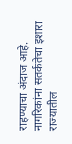राहण्याचा अंदाज आहे. नागरिकांना सतर्कतेचा इशारा राज्यातील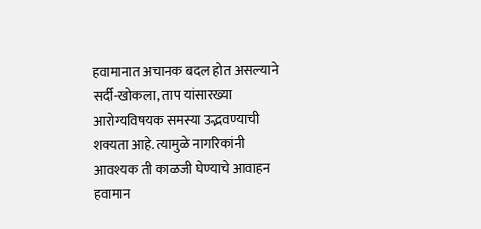हवामानात अचानक बदल होत असल्याने सर्दी-खोकला, ताप यांसारख्या आरोग्यविषयक समस्या उद्भवण्याची शक्यता आहे. त्यामुळे नागरिकांनी आवश्यक ती काळजी घेण्याचे आवाहन हवामान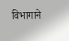विभागाने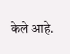केले आहे.